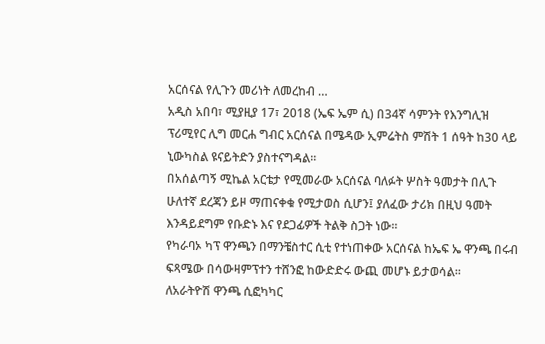አርሰናል የሊጉን መሪነት ለመረከብ …
አዲስ አበባ፣ ሚያዚያ 17፣ 2018 (ኤፍ ኤም ሲ) በ34ኛ ሳምንት የእንግሊዝ ፕሪሚየር ሊግ መርሐ ግብር አርሰናል በሜዳው ኢምሬትስ ምሽት 1 ሰዓት ከ30 ላይ ኒውካስል ዩናይትድን ያስተናግዳል፡፡
በአሰልጣኝ ሚኬል አርቴታ የሚመራው አርሰናል ባለፉት ሦስት ዓመታት በሊጉ ሁለተኛ ደረጃን ይዞ ማጠናቀቁ የሚታወስ ሲሆን፤ ያለፈው ታሪክ በዚህ ዓመት እንዳይደግም የቡድኑ እና የደጋፊዎች ትልቅ ስጋት ነው፡፡
የካራባኦ ካፕ ዋንጫን በማንቼስተር ሲቲ የተነጠቀው አርሰናል ከኤፍ ኤ ዋንጫ በሩብ ፍጻሜው በሳውዛምፕተን ተሸንፎ ከውድድሩ ውጪ መሆኑ ይታወሳል፡፡
ለአራትዮሽ ዋንጫ ሲፎካካር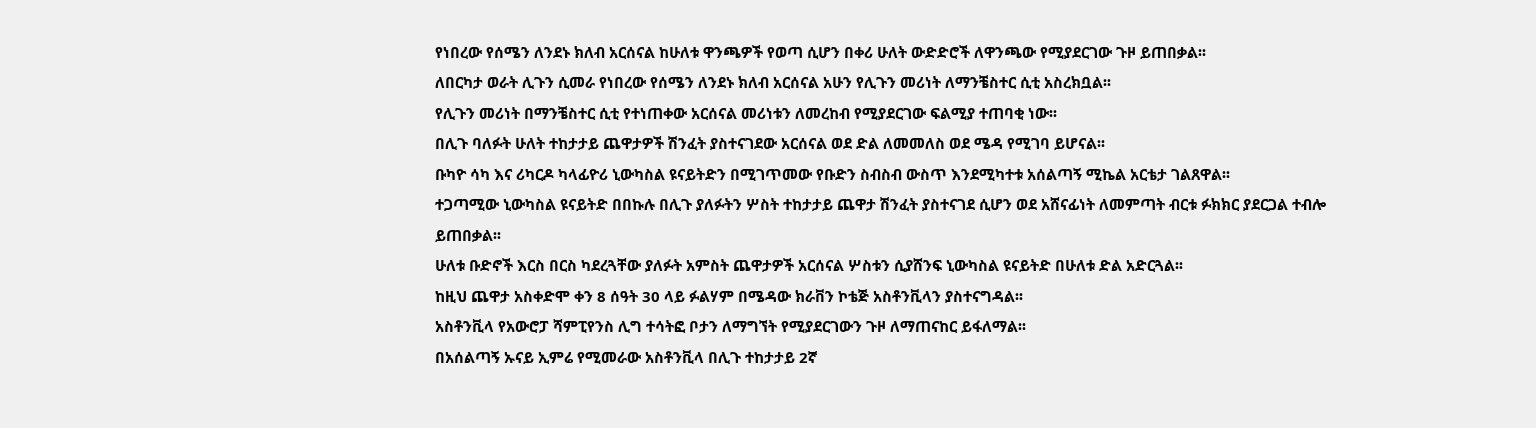የነበረው የሰሜን ለንደኑ ክለብ አርሰናል ከሁለቱ ዋንጫዎች የወጣ ሲሆን በቀሪ ሁለት ውድድሮች ለዋንጫው የሚያደርገው ጉዞ ይጠበቃል፡፡
ለበርካታ ወራት ሊጉን ሲመራ የነበረው የሰሜን ለንደኑ ክለብ አርሰናል አሁን የሊጉን መሪነት ለማንቼስተር ሲቲ አስረክቧል፡፡
የሊጉን መሪነት በማንቼስተር ሲቲ የተነጠቀው አርሰናል መሪነቱን ለመረከብ የሚያደርገው ፍልሚያ ተጠባቂ ነው፡፡
በሊጉ ባለፉት ሁለት ተከታታይ ጨዋታዎች ሽንፈት ያስተናገደው አርሰናል ወደ ድል ለመመለስ ወደ ሜዳ የሚገባ ይሆናል፡፡
ቡካዮ ሳካ እና ሪካርዶ ካላፊዮሪ ኒውካስል ዩናይትድን በሚገጥመው የቡድን ስብስብ ውስጥ እንደሚካተቱ አሰልጣኝ ሚኬል አርቴታ ገልጸዋል፡፡
ተጋጣሚው ኒውካስል ዩናይትድ በበኩሉ በሊጉ ያለፉትን ሦስት ተከታታይ ጨዋታ ሽንፈት ያስተናገደ ሲሆን ወደ አሸናፊነት ለመምጣት ብርቱ ፉክክር ያደርጋል ተብሎ ይጠበቃል፡፡
ሁለቱ ቡድኖች እርስ በርስ ካደረጓቸው ያለፉት አምስት ጨዋታዎች አርሰናል ሦስቱን ሲያሸንፍ ኒውካስል ዩናይትድ በሁለቱ ድል አድርጓል፡፡
ከዚህ ጨዋታ አስቀድሞ ቀን 8 ሰዓት 30 ላይ ፉልሃም በሜዳው ክራቨን ኮቴጅ አስቶንቪላን ያስተናግዳል፡፡
አስቶንቪላ የአውሮፓ ሻምፒየንስ ሊግ ተሳትፎ ቦታን ለማግኘት የሚያደርገውን ጉዞ ለማጠናከር ይፋለማል፡፡
በአሰልጣኝ ኡናይ ኢምሬ የሚመራው አስቶንቪላ በሊጉ ተከታታይ 2ኛ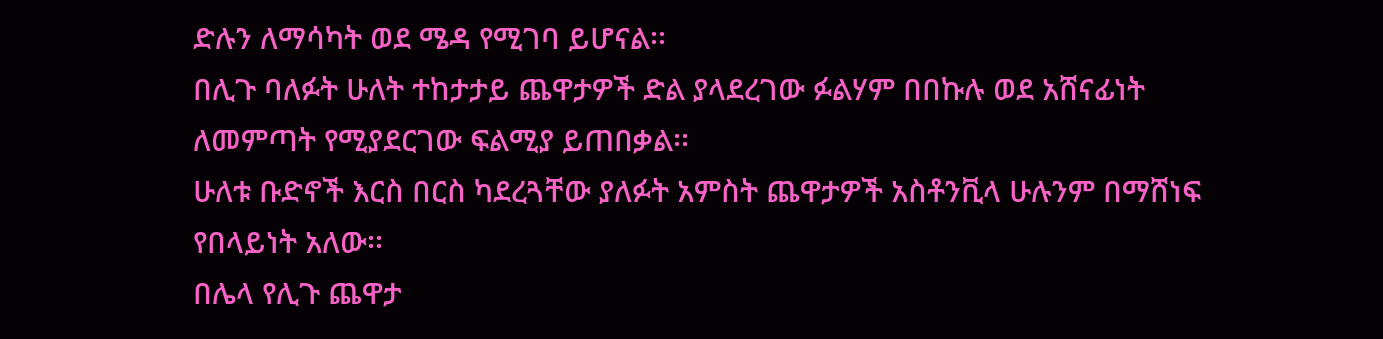ድሉን ለማሳካት ወደ ሜዳ የሚገባ ይሆናል፡፡
በሊጉ ባለፉት ሁለት ተከታታይ ጨዋታዎች ድል ያላደረገው ፉልሃም በበኩሉ ወደ አሸናፊነት ለመምጣት የሚያደርገው ፍልሚያ ይጠበቃል፡፡
ሁለቱ ቡድኖች እርስ በርስ ካደረጓቸው ያለፉት አምስት ጨዋታዎች አስቶንቪላ ሁሉንም በማሸነፍ የበላይነት አለው፡፡
በሌላ የሊጉ ጨዋታ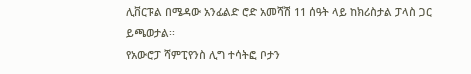ሊቨርፑል በሜዳው አንፊልድ ሮድ አመሻሽ 11 ሰዓት ላይ ከክሪስታል ፓላስ ጋር ይጫወታል፡፡
የአውሮፓ ሻምፒየንስ ሊግ ተሳትፎ ቦታን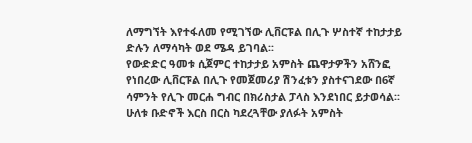ለማግኘት እየተፋለመ የሚገኘው ሊቨርፑል በሊጉ ሦስተኛ ተከታታይ ድሉን ለማሳካት ወደ ሜዳ ይገባል፡፡
የውድድር ዓመቱ ሲጀምር ተከታታይ አምስት ጨዋታዎችን አሸንፎ የነበረው ሊቨርፑል በሊጉ የመጀመሪያ ሽንፈቱን ያስተናገደው በ6ኛ ሳምንት የሊጉ መርሐ ግብር በክሪስታል ፓላስ እንደነበር ይታወሳል፡፡
ሁለቱ ቡድኖች እርስ በርስ ካደረጓቸው ያለፉት አምስት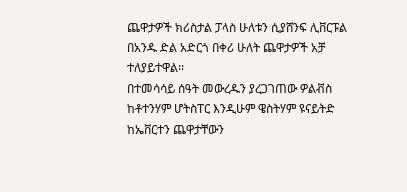ጨዋታዎች ክሪስታል ፓላስ ሁለቱን ሲያሸንፍ ሊቨርፑል በአንዱ ድል አድርጎ በቀሪ ሁለት ጨዋታዎች አቻ ተለያይተዋል፡፡
በተመሳሳይ ሰዓት መውረዱን ያረጋገጠው ዎልቭስ ከቶተንሃም ሆትስፐር እንዲሁም ዌስትሃም ዩናይትድ ከኤቨርተን ጨዋታቸውን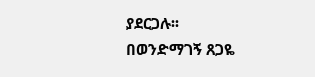ያደርጋሉ፡፡
በወንድማገኝ ጸጋዬ